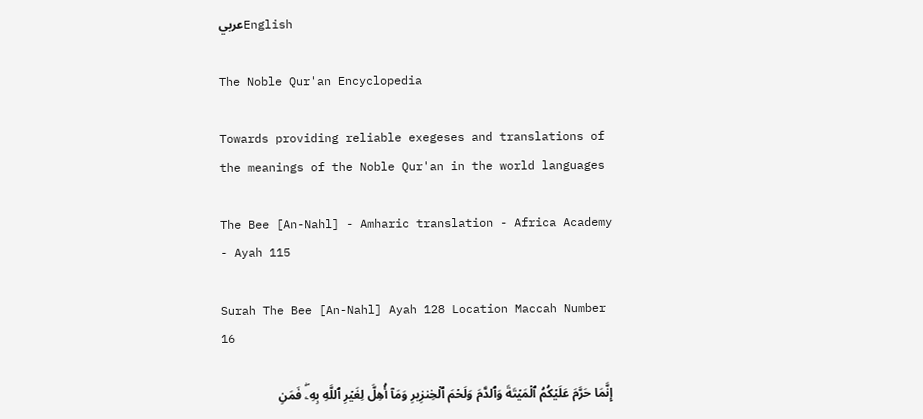عربيEnglish

The Noble Qur'an Encyclopedia

Towards providing reliable exegeses and translations of the meanings of the Noble Qur'an in the world languages

The Bee [An-Nahl] - Amharic translation - Africa Academy - Ayah 115

Surah The Bee [An-Nahl] Ayah 128 Location Maccah Number 16

إِنَّمَا حَرَّمَ عَلَيۡكُمُ ٱلۡمَيۡتَةَ وَٱلدَّمَ وَلَحۡمَ ٱلۡخِنزِيرِ وَمَآ أُهِلَّ لِغَيۡرِ ٱللَّهِ بِهِۦۖ فَمَنِ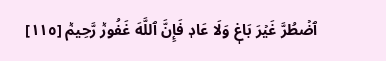ٱضۡطُرَّ غَيۡرَ بَاغٖ وَلَا عَادٖ فَإِنَّ ٱللَّهَ غَفُورٞ رَّحِيمٞ [١١٥]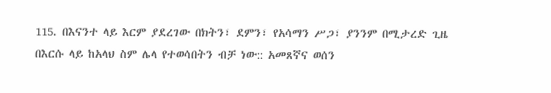115. በእናንተ ላይ እርም ያደረገው በክትን፣ ደምን፣ የአሳማን ሥጋ፣ ያንንም በሚታረድ ጊዜ በእርሱ ላይ ከአላህ ስም ሌላ የተወሳበትን ብቻ ነው:: አመጸኛና ወሰን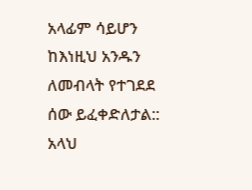አላፊም ሳይሆን ከእነዚህ አንዱን ለመብላት የተገደደ ሰው ይፈቀድለታል:: አላህ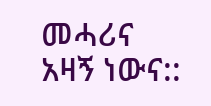መሓሪና አዛኝ ነውና::